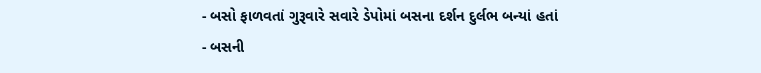- બસો ફાળવતાં ગુરૂવારે સવારે ડેપોમાં બસના દર્શન દુર્લભ બન્યાં હતાં
- બસની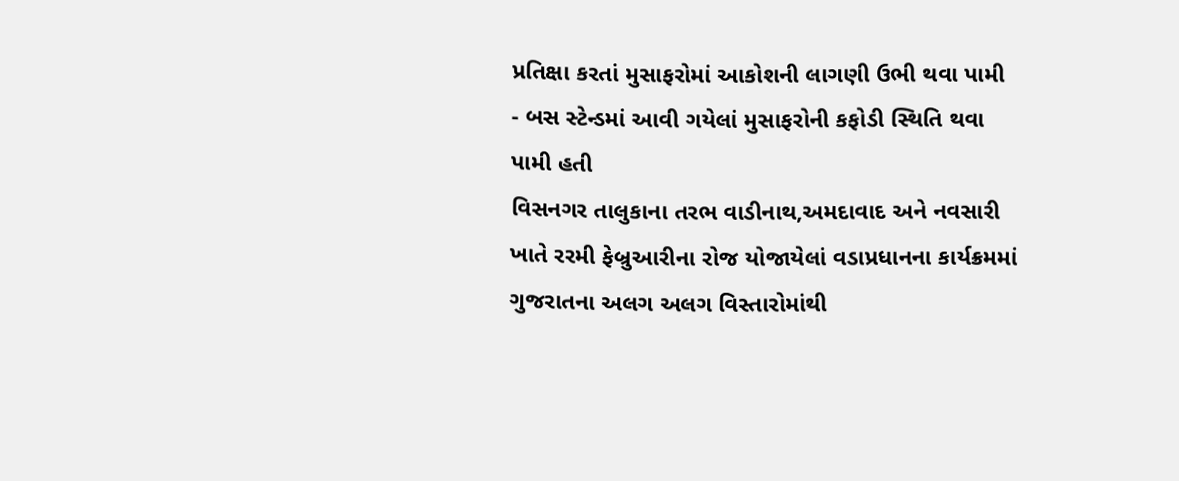પ્રતિક્ષા કરતાં મુસાફરોમાં આકોશની લાગણી ઉભી થવા પામી
- બસ સ્ટેન્ડમાં આવી ગયેલાં મુસાફરોની કફોડી સ્થિતિ થવા પામી હતી
વિસનગર તાલુકાના તરભ વાડીનાથ,અમદાવાદ અને નવસારી ખાતે રરમી ફેબ્રુઆરીના રોજ યોજાયેલાં વડાપ્રધાનના કાર્યક્રમમાં ગુજરાતના અલગ અલગ વિસ્તારોમાંથી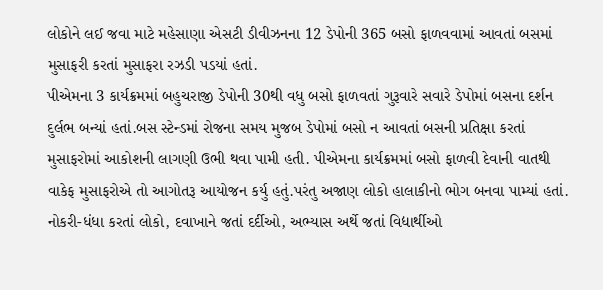લોકોને લઈ જવા માટે મહેસાણા એસટી ડીવીઝનના 12 ડેપોની 365 બસો ફાળવવામાં આવતાં બસમાં મુસાફરી કરતાં મુસાફરા રઝડી પડયાં હતાં.
પીએમના 3 કાર્યક્રમમાં બહુચરાજી ડેપોની 30થી વધુ બસો ફાળવતાં ગુરૂવારે સવારે ડેપોમાં બસના દર્શન દુર્લભ બન્યાં હતાં.બસ સ્ટેન્ડમાં રોજના સમય મુજબ ડેપોમાં બસો ન આવતાં બસની પ્રતિક્ષા કરતાં મુસાફરોમાં આકોશની લાગણી ઉભી થવા પામી હતી. પીએમના કાર્યક્રમમાં બસો ફાળવી દેવાની વાતથી વાકેફ મુસાફરોએ તો આગોતરૂ આયોજન કર્યુ હતું.પરંતુ અજાણ લોકો હાલાકીનો ભોગ બનવા પામ્યાં હતાં. નોકરી-ધંધા કરતાં લોકો, દવાખાને જતાં દર્દીઓ, અભ્યાસ અર્થે જતાં વિદ્યાર્થીઓ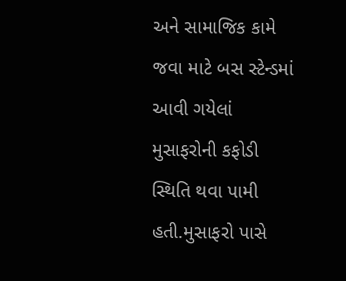અને સામાજિક કામે જવા માટે બસ સ્ટેન્ડમાં આવી ગયેલાં મુસાફરોની કફોડી સ્થિતિ થવા પામી હતી.મુસાફરો પાસે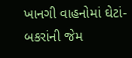ખાનગી વાહનોમાં ઘેટાં-બકરાંની જેમ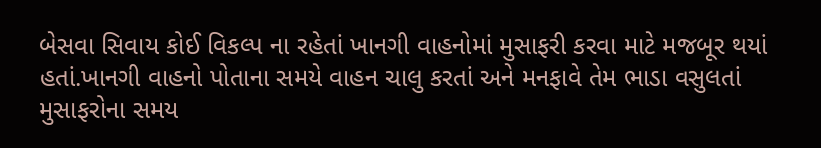બેસવા સિવાય કોઈ વિકલ્પ ના રહેતાં ખાનગી વાહનોમાં મુસાફરી કરવા માટે મજબૂર થયાં હતાં.ખાનગી વાહનો પોતાના સમયે વાહન ચાલુ કરતાં અને મનફાવે તેમ ભાડા વસુલતાં મુસાફરોના સમય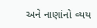અને નાણાંનો વ્યય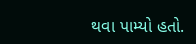થવા પામ્યો હતો.